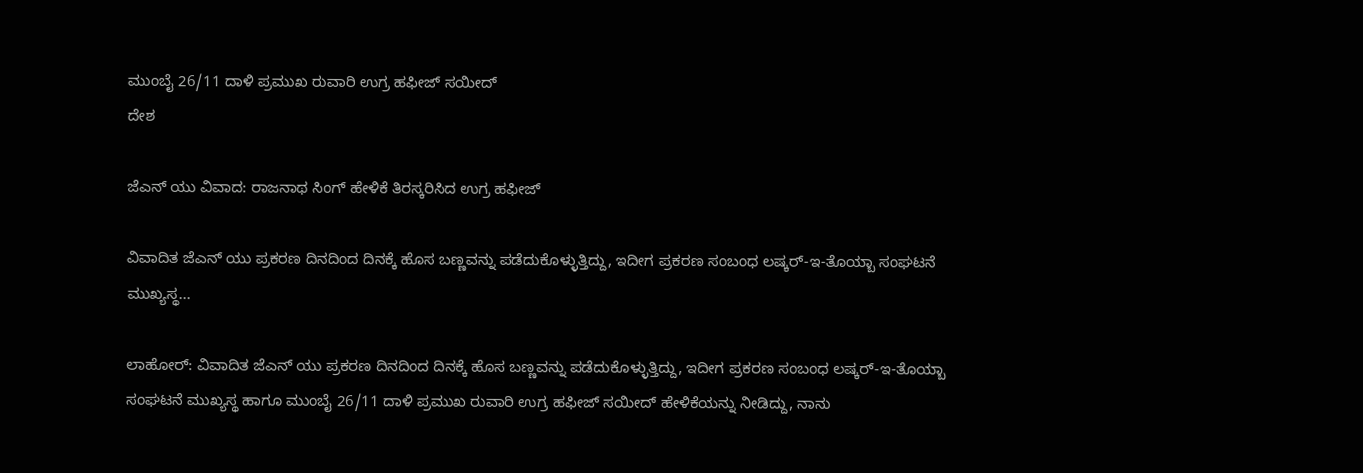ಮುಂಬೈ 26/11 ದಾಳಿ ಪ್ರಮುಖ ರುವಾರಿ ಉಗ್ರ ಹಫೀಜ್ ಸಯೀದ್
ದೇಶ

ಜೆಎನ್ ಯು ವಿವಾದ: ರಾಜನಾಥ ಸಿಂಗ್ ಹೇಳಿಕೆ ತಿರಸ್ಕರಿಸಿದ ಉಗ್ರ ಹಫೀಜ್

ವಿವಾದಿತ ಜೆಎನ್ ಯು ಪ್ರಕರಣ ದಿನದಿಂದ ದಿನಕ್ಕೆ ಹೊಸ ಬಣ್ಣವನ್ನು ಪಡೆದುಕೊಳ್ಳುತ್ತಿದ್ದು, ಇದೀಗ ಪ್ರಕರಣ ಸಂಬಂಧ ಲಷ್ಕರ್-ಇ-ತೊಯ್ಬಾ ಸಂಘಟನೆ ಮುಖ್ಯಸ್ಥ...

ಲಾಹೋರ್: ವಿವಾದಿತ ಜೆಎನ್ ಯು ಪ್ರಕರಣ ದಿನದಿಂದ ದಿನಕ್ಕೆ ಹೊಸ ಬಣ್ಣವನ್ನು ಪಡೆದುಕೊಳ್ಳುತ್ತಿದ್ದು, ಇದೀಗ ಪ್ರಕರಣ ಸಂಬಂಧ ಲಷ್ಕರ್-ಇ-ತೊಯ್ಬಾ ಸಂಘಟನೆ ಮುಖ್ಯಸ್ಥ ಹಾಗೂ ಮುಂಬೈ 26/11 ದಾಳಿ ಪ್ರಮುಖ ರುವಾರಿ ಉಗ್ರ ಹಫೀಜ್ ಸಯೀದ್ ಹೇಳಿಕೆಯನ್ನು ನೀಡಿದ್ದು, ನಾನು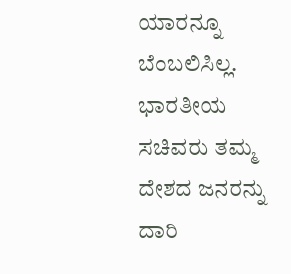ಯಾರನ್ನೂ ಬೆಂಬಲಿಸಿಲ್ಲ. ಭಾರತೀಯ ಸಚಿವರು ತಮ್ಮ ದೇಶದ ಜನರನ್ನು ದಾರಿ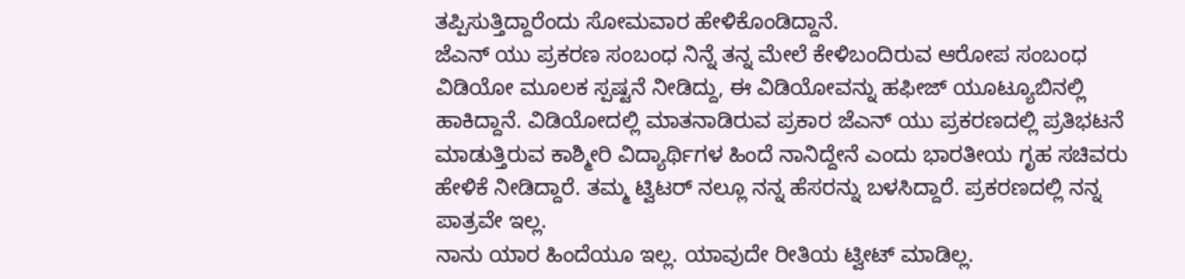ತಪ್ಪಿಸುತ್ತಿದ್ದಾರೆಂದು ಸೋಮವಾರ ಹೇಳಿಕೊಂಡಿದ್ದಾನೆ.
ಜೆಎನ್ ಯು ಪ್ರಕರಣ ಸಂಬಂಧ ನಿನ್ನೆ ತನ್ನ ಮೇಲೆ ಕೇಳಿಬಂದಿರುವ ಆರೋಪ ಸಂಬಂಧ ವಿಡಿಯೋ ಮೂಲಕ ಸ್ಪಷ್ಟನೆ ನೀಡಿದ್ದು, ಈ ವಿಡಿಯೋವನ್ನು ಹಫೀಜ್ ಯೂಟ್ಯೂಬಿನಲ್ಲಿ ಹಾಕಿದ್ದಾನೆ. ವಿಡಿಯೋದಲ್ಲಿ ಮಾತನಾಡಿರುವ ಪ್ರಕಾರ ಜೆಎನ್ ಯು ಪ್ರಕರಣದಲ್ಲಿ ಪ್ರತಿಭಟನೆ ಮಾಡುತ್ತಿರುವ ಕಾಶ್ಮೀರಿ ವಿದ್ಯಾರ್ಥಿಗಳ ಹಿಂದೆ ನಾನಿದ್ದೇನೆ ಎಂದು ಭಾರತೀಯ ಗೃಹ ಸಚಿವರು ಹೇಳಿಕೆ ನೀಡಿದ್ದಾರೆ. ತಮ್ಮ ಟ್ವಿಟರ್ ನಲ್ಲೂ ನನ್ನ ಹೆಸರನ್ನು ಬಳಸಿದ್ದಾರೆ. ಪ್ರಕರಣದಲ್ಲಿ ನನ್ನ ಪಾತ್ರವೇ ಇಲ್ಲ.
ನಾನು ಯಾರ ಹಿಂದೆಯೂ ಇಲ್ಲ. ಯಾವುದೇ ರೀತಿಯ ಟ್ವೀಟ್ ಮಾಡಿಲ್ಲ.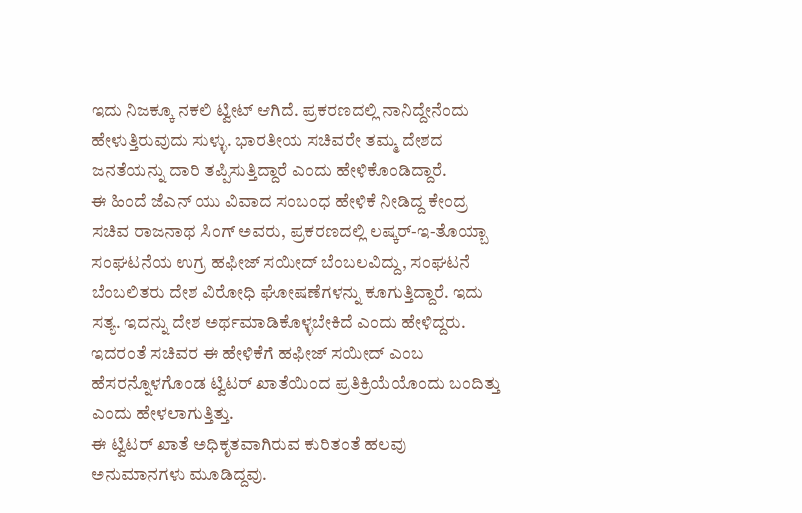ಇದು ನಿಜಕ್ಕೂ ನಕಲಿ ಟ್ವೀಟ್ ಆಗಿದೆ. ಪ್ರಕರಣದಲ್ಲಿ ನಾನಿದ್ದೇನೆಂದು ಹೇಳುತ್ತಿರುವುದು ಸುಳ್ಳು. ಭಾರತೀಯ ಸಚಿವರೇ ತಮ್ಮ ದೇಶದ ಜನತೆಯನ್ನು ದಾರಿ ತಪ್ಪಿಸುತ್ತಿದ್ದಾರೆ ಎಂದು ಹೇಳಿಕೊಂಡಿದ್ದಾರೆ.
ಈ ಹಿಂದೆ ಜೆಎನ್ ಯು ವಿವಾದ ಸಂಬಂಧ ಹೇಳಿಕೆ ನೀಡಿದ್ದ ಕೇಂದ್ರ ಸಚಿವ ರಾಜನಾಥ ಸಿಂಗ್ ಅವರು, ಪ್ರಕರಣದಲ್ಲಿ ಲಷ್ಕರ್-ಇ-ತೊಯ್ಬಾ ಸಂಘಟನೆಯ ಉಗ್ರ ಹಫೀಜ್ ಸಯೀದ್ ಬೆಂಬಲವಿದ್ದು, ಸಂಘಟನೆ ಬೆಂಬಲಿತರು ದೇಶ ವಿರೋಧಿ ಘೋಷಣೆಗಳನ್ನು ಕೂಗುತ್ತಿದ್ದಾರೆ. ಇದು ಸತ್ಯ. ಇದನ್ನು ದೇಶ ಅರ್ಥಮಾಡಿಕೊಳ್ಳಬೇಕಿದೆ ಎಂದು ಹೇಳಿದ್ದರು. ಇದರಂತೆ ಸಚಿವರ ಈ ಹೇಳಿಕೆಗೆ ಹಫೀಜ್ ಸಯೀದ್ ಎಂಬ ಹೆಸರನ್ನೊಳಗೊಂಡ ಟ್ವಿಟರ್ ಖಾತೆಯಿಂದ ಪ್ರತಿಕ್ರಿಯೆಯೊಂದು ಬಂದಿತ್ತು ಎಂದು ಹೇಳಲಾಗುತ್ತಿತ್ತು.
ಈ ಟ್ವಿಟರ್ ಖಾತೆ ಅಧಿಕೃತವಾಗಿರುವ ಕುರಿತಂತೆ ಹಲವು ಅನುಮಾನಗಳು ಮೂಡಿದ್ದವು.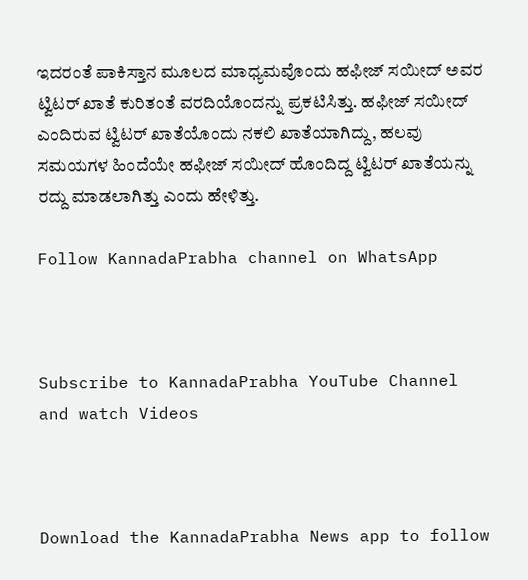ಇದರಂತೆ ಪಾಕಿಸ್ತಾನ ಮೂಲದ ಮಾಧ್ಯಮವೊಂದು ಹಫೀಜ್ ಸಯೀದ್ ಅವರ ಟ್ವಿಟರ್ ಖಾತೆ ಕುರಿತಂತೆ ವರದಿಯೊಂದನ್ನು ಪ್ರಕಟಿಸಿತ್ತು. ಹಫೀಜ್ ಸಯೀದ್ ಎಂದಿರುವ ಟ್ವಿಟರ್ ಖಾತೆಯೊಂದು ನಕಲಿ ಖಾತೆಯಾಗಿದ್ದು, ಹಲವು ಸಮಯಗಳ ಹಿಂದೆಯೇ ಹಫೀಜ್ ಸಯೀದ್ ಹೊಂದಿದ್ದ ಟ್ವಿಟರ್ ಖಾತೆಯನ್ನು ರದ್ದು ಮಾಡಲಾಗಿತ್ತು ಎಂದು ಹೇಳಿತ್ತು.

Follow KannadaPrabha channel on WhatsApp



Subscribe to KannadaPrabha YouTube Channel and watch Videos



Download the KannadaPrabha News app to follow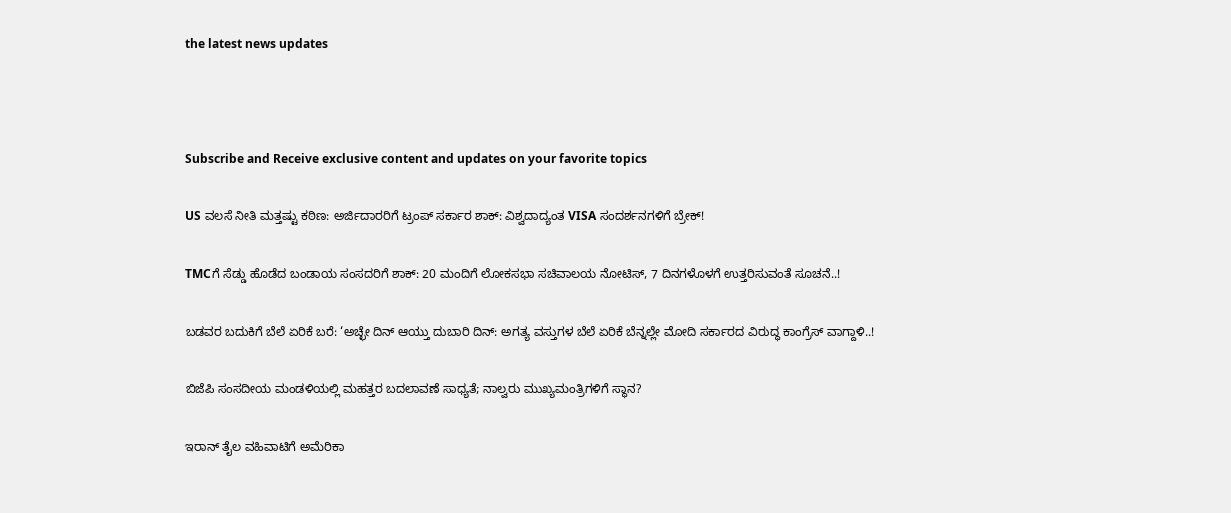the latest news updates



Subscribe and Receive exclusive content and updates on your favorite topics

US ವಲಸೆ ನೀತಿ ಮತ್ತಷ್ಟು ಕಠಿಣ: ಅರ್ಜಿದಾರರಿಗೆ ಟ್ರಂಪ್‌ ಸರ್ಕಾರ ಶಾಕ್‌: ವಿಶ್ವದಾದ್ಯಂತ VISA ಸಂದರ್ಶನಗಳಿಗೆ ಬ್ರೇಕ್‌!

TMCಗೆ ಸೆಡ್ಡು ಹೊಡೆದ ಬಂಡಾಯ ಸಂಸದರಿಗೆ ಶಾಕ್‌: 20 ಮಂದಿಗೆ ಲೋಕಸಭಾ ಸಚಿವಾಲಯ ನೋಟಿಸ್‌, 7 ದಿನಗಳೊಳಗೆ ಉತ್ತರಿಸುವಂತೆ ಸೂಚನೆ..!

ಬಡವರ ಬದುಕಿಗೆ ಬೆಲೆ ಏರಿಕೆ ಬರೆ: ‘ಅಚ್ಛೇ ದಿನ್ ಆಯ್ತು ದುಬಾರಿ ದಿನ್: ಅಗತ್ಯ ವಸ್ತುಗಳ ಬೆಲೆ ಏರಿಕೆ ಬೆನ್ನಲ್ಲೇ ಮೋದಿ ಸರ್ಕಾರದ ವಿರುದ್ಧ ಕಾಂಗ್ರೆಸ್ ವಾಗ್ದಾಳಿ..!

ಬಿಜೆಪಿ ಸಂಸದೀಯ ಮಂಡಳಿಯಲ್ಲಿ ಮಹತ್ತರ ಬದಲಾವಣೆ ಸಾಧ್ಯತೆ; ನಾಲ್ವರು ಮುಖ್ಯಮಂತ್ರಿಗಳಿಗೆ ಸ್ಥಾನ?

ಇರಾನ್‌ ತೈಲ ವಹಿವಾಟಿಗೆ ಅಮೆರಿಕಾ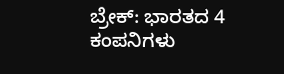ಬ್ರೇಕ್: ಭಾರತದ 4 ಕಂಪನಿಗಳು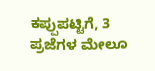ಕಪ್ಪುಪಟ್ಟಿಗೆ, 3 ಪ್ರಜೆಗಳ ಮೇಲೂ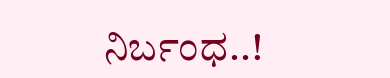ನಿರ್ಬಂಧ..!